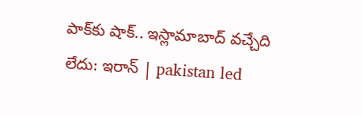పాక్‌కు షాక్‌.. ఇస్లామాబాద్ వచ్చేది లేదు: ఇరాన్‌ | pakistan led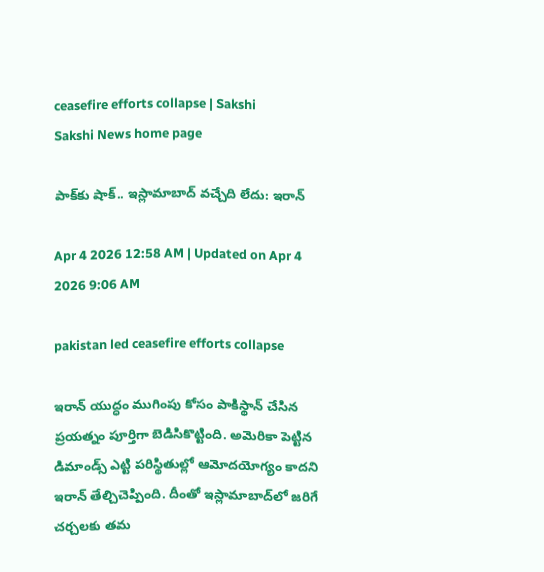ceasefire efforts collapse | Sakshi
Sakshi News home page

పాక్‌కు షాక్‌.. ఇస్లామాబాద్ వచ్చేది లేదు: ఇరాన్‌

Apr 4 2026 12:58 AM | Updated on Apr 4 2026 9:06 AM

pakistan led ceasefire efforts collapse

ఇరాన్‌ యుద్ధం ముగింపు కోసం పాకిస్థాన్‌ చేసిన ప్రయత్నం పూర్తిగా బెడిసికొట్టింది. అమెరికా పెట్టిన డిమాండ్స్‌ ఎ‍ట్టి పరిస్థితుల్లో ఆమోదయోగ్యం కాదని ఇరాన్ తేల్చిచెప్పింది. దీంతో ఇస్లామాబాద్‌లో జరిగే చర్చలకు తమ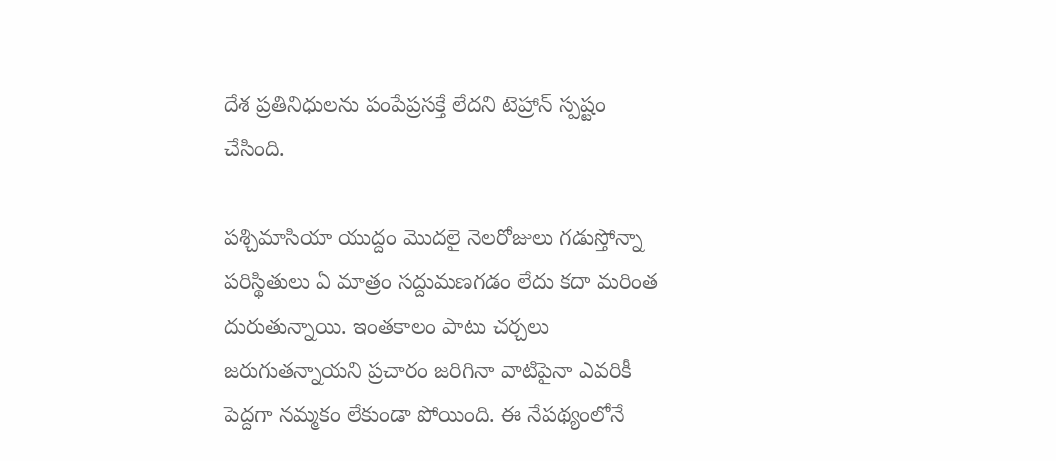దేశ ప్రతినిధులను పంపేప్రసక్తే లేదని టెహ్రాన్ స్పష్టం చేసింది.

పశ్చిమాసియా యుద్దం మెుదలై నెలరోజులు గడుస్తోన్నా పరిస్థితులు ఏ మాత్రం సద్దుమణగడం లేదు కదా మరింత దురుతున్నాయి. ఇంతకాలం పాటు చర్చలు జరుగుతన్నాయని ప్రచారం జరిగినా వాటిపైనా ఎవరికీ పెద్దగా నమ్మకం లేకుండా పోయింది. ఈ నేపథ్యంలోనే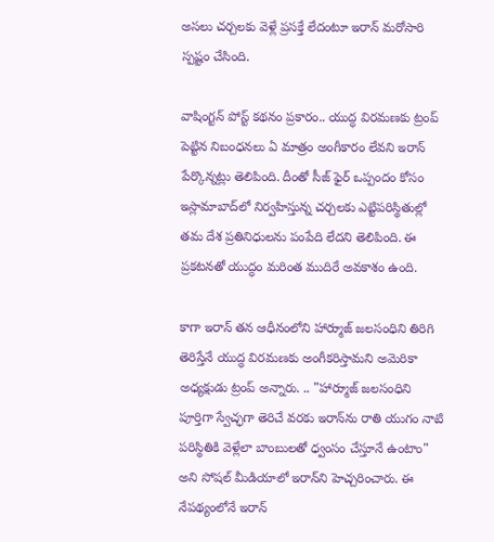అసలు చర్చలకు వెళ్లే ప్రసక్తే లేదంటూ ఇరాన్ మరోసారి స్పష్టం చేసింది.

వాషింగ్టన్ పోస్ట్ కథనం ప్రకారం.. యుద్ధ విరమణకు ట్రంప్ పెట్టిన నిబంధనలు ఏ మాత్రం అంగీకారం లేవని ఇరాన్ పేర్కొన్నట్లు తెలిపింది. దీంతో సీజ్‌ ఫైర్‌ ఒప్పందం కోసం ఇస్లామాబాద్‌లో నిర్వహిస్తున్న చర్చలకు ఎట్టిపరిస్థితుల్లో తమ దేశ ప్రతినిధులను పంపేది లేదని తెలిపింది. ఈ ప్రకటనతో యుద్ధం మరింత ముదిరే అవకాశం ఉంది.

కాగా ఇరాన్ తన ఆధీనంలోని హార్ముాజ్ జలసంధిని తిరిగి తెరిస్తేనే యుద్ధ విరమణకు అంగీకరిస్తామని అమెరికా అధ్యక్షుడు ట్రంప్ అన్నారు. .. "హార్ముాజ్ జలసంధిని పూర్తిగా స్వేచ్ఛగా తెరిచే వరకు ఇరాన్‌ను రాతి యుగం నాటి పరిస్థితికి వెళ్లేలా బాంబులతో ధ్వంసం చేస్తూనే ఉంటాం" అని సోషల్ మీడియాలో ఇరాన్‌ని హెచ్చరించారు. ఈ నేపథ్యంలోనే ఇరాన్‌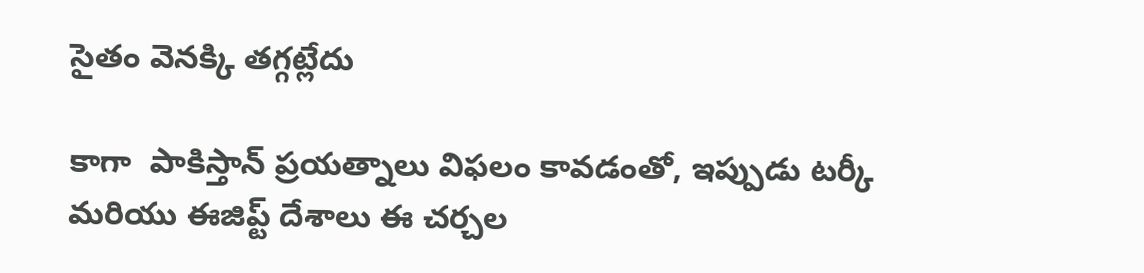సైతం వెనక్కి తగ్గట్లేదు

కాగా  పాకిస్తాన్ ప్రయత్నాలు విఫలం కావడంతో, ఇప్పుడు టర్కీ మరియు ఈజిప్ట్ దేశాలు ఈ చర్చల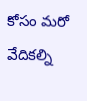కోసం మరో వేదికల్ని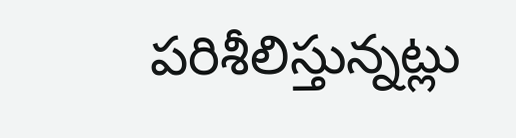పరిశీలిస్తున్నట్లు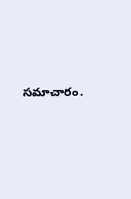సమాచారం.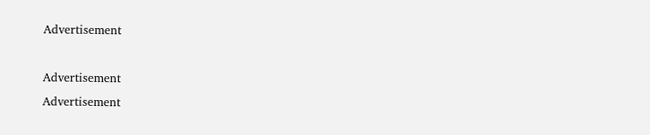Advertisement

Advertisement
Advertisement